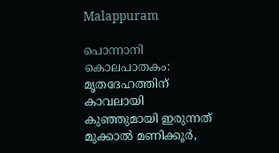Malappuram

പൊന്നാനി കൊലപാതകം: മൃതദേഹത്തിന് കാവലായി കുഞ്ഞുമായി ഇരുന്നത് മുക്കാൽ മണിക്കൂർ,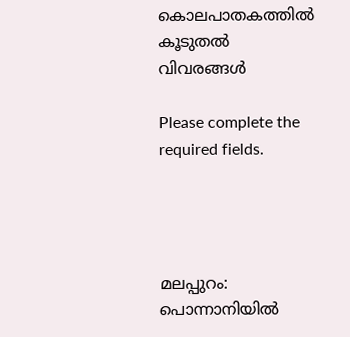കൊലപാതകത്തിൽ കൂ‌ടുതൽ വിവരങ്ങൾ

Please complete the required fields.




മലപ്പുറം: പൊന്നാനിയിൽ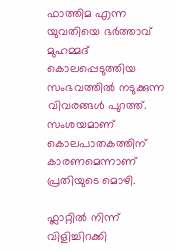ഫാത്തിമ എന്ന യുവതിയെ ഭർത്താവ് മുഹമ്മദ് കൊലപ്പെടുത്തിയ സംഭവത്തിൽ നടുക്കുന്ന വിവരങ്ങൾ പുറത്ത്. സംശയമാണ് കൊലപാതകത്തിന് കാരണമെന്നാണ് പ്രതിയുടെ മൊഴി.

ഫ്ലാറ്റിൽ നിന്ന് വിളിച്ചിറക്കി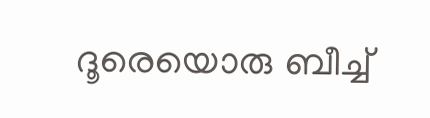ദൂരെയൊരു ബീച്ച്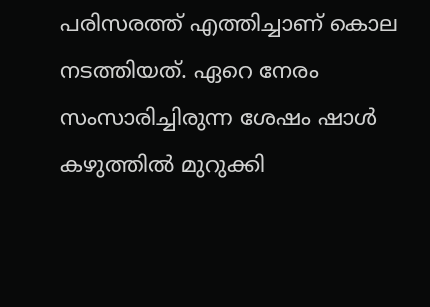പരിസരത്ത് എത്തിച്ചാണ് കൊല നടത്തിയത്. ഏറെ നേരം സംസാരിച്ചിരുന്ന ശേഷം ഷാൾ കഴുത്തിൽ മുറുക്കി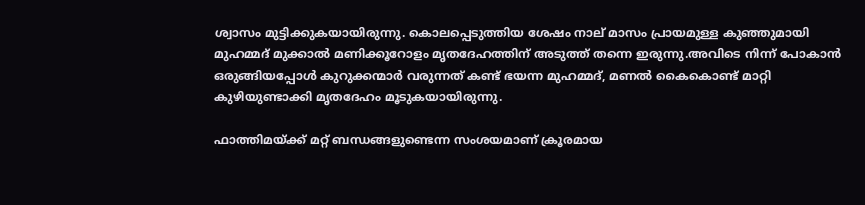ശ്വാസം മുട്ടിക്കുകയായിരുന്നു. കൊലപ്പെടുത്തിയ ശേഷം നാല് മാസം പ്രായമുള്ള കുഞ്ഞുമായി മുഹമ്മദ് മുക്കാൽ മണിക്കൂറോളം മൃതദേഹത്തിന് അടുത്ത് തന്നെ ഇരുന്നു.അവിടെ നിന്ന് പോകാൻ ഒരുങ്ങിയപ്പോൾ കുറുക്കന്മാർ വരുന്നത് കണ്ട് ഭയന്ന മുഹമ്മദ്, മണൽ കൈകൊണ്ട് മാറ്റി കുഴിയുണ്ടാക്കി മൃതദേഹം മൂടുകയായിരുന്നു.

ഫാത്തിമയ്ക്ക് മറ്റ് ബന്ധങ്ങളുണ്ടെന്ന സംശയമാണ് ക്രൂരമായ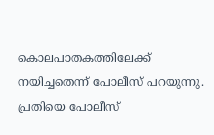കൊലപാതകത്തിലേക്ക് നയിച്ചതെന്ന് പോലീസ് പറയുന്നു. പ്രതിയെ പോലീസ്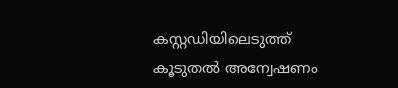കസ്റ്റഡിയിലെടുത്ത് കൂടുതൽ അന്വേഷണം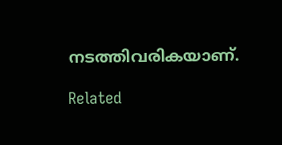നടത്തിവരികയാണ്.

Related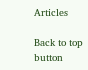Articles

Back to top button